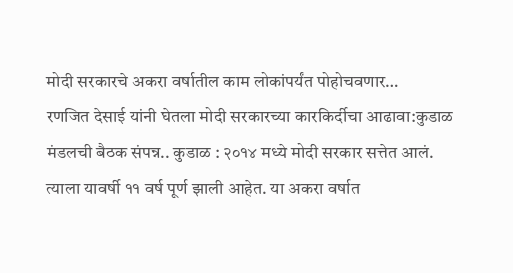मोदी सरकारचे अकरा वर्षातील काम लोकांपर्यंत पोहोचवणार…
रणजित देसाई यांनी घेतला मोदी सरकारच्या कारकिर्दीचा आढावा:कुडाळ मंडलची बैठक संपन्न.. कुडाळ : २०१४ मध्ये मोदी सरकार सत्तेत आलं. त्याला यावर्षी ११ वर्ष पूर्ण झाली आहेत. या अकरा वर्षात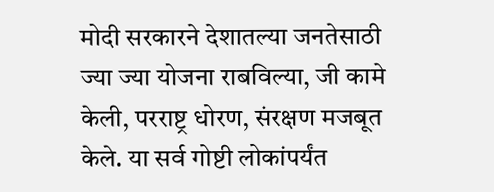मोदी सरकारने देशातल्या जनतेसाठी ज्या ज्या योजना राबविल्या, जी कामे केली, परराष्ट्र धोरण, संरक्षण मजबूत केले. या सर्व गोष्टी लोकांपर्यंत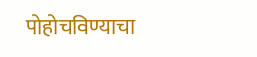पोहोचविण्याचा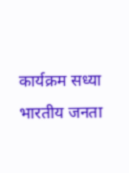कार्यक्रम सध्या भारतीय जनता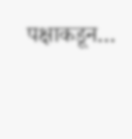पक्षाकडून…